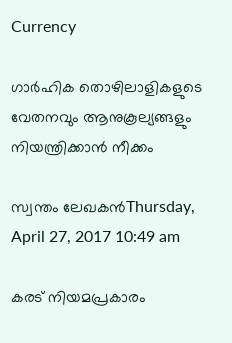Currency

ഗാര്‍ഹിക തൊഴിലാളികളുടെ വേതനവും ആനുകൂല്യങ്ങളും നിയന്ത്രിക്കാന്‍ നീക്കം

സ്വന്തം ലേഖകന്‍Thursday, April 27, 2017 10:49 am

കരട് നിയമപ്രകാരം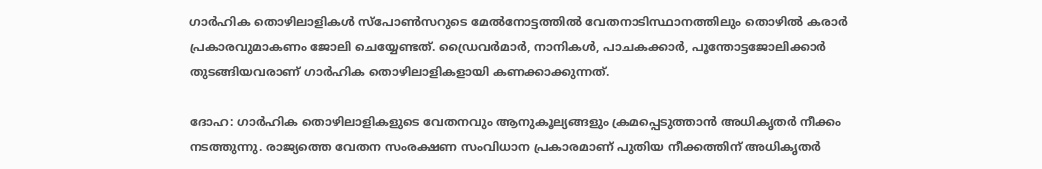ഗാര്‍ഹിക തൊഴിലാളികള്‍ സ്പോണ്‍സറുടെ മേല്‍നോട്ടത്തില്‍ വേതനാടിസ്ഥാനത്തിലും തൊഴില്‍ കരാര്‍ പ്രകാരവുമാകണം ജോലി ചെയ്യേണ്ടത്. ഡ്രൈവര്‍മാര്‍, നാനികള്‍, പാചകക്കാര്‍, പൂന്തോട്ടജോലിക്കാര്‍ തുടങ്ങിയവരാണ് ഗാര്‍ഹിക തൊഴിലാളികളായി കണക്കാക്കുന്നത്.

ദോഹ: ഗാര്‍ഹിക തൊഴിലാളികളുടെ വേതനവും ആനുകൂല്യങ്ങളും ക്രമപ്പെടുത്താന്‍ അധികൃതര്‍ നീക്കം നടത്തുന്നു. രാജ്യത്തെ വേതന സംരക്ഷണ സംവിധാന പ്രകാരമാണ് പുതിയ നീക്കത്തിന് അധികൃതര്‍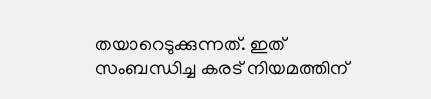തയാറെടുക്കുന്നത്. ഇത് സംബന്ധിച്ച കരട് നിയമത്തിന്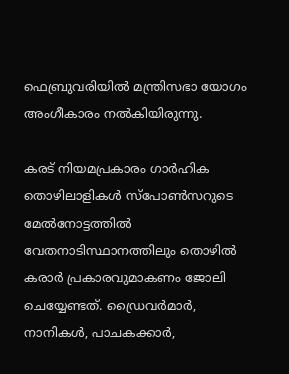ഫെബ്രുവരിയില്‍ മന്ത്രിസഭാ യോഗം അംഗീകാരം നല്‍കിയിരുന്നു.

കരട് നിയമപ്രകാരം ഗാര്‍ഹിക തൊഴിലാളികള്‍ സ്പോണ്‍സറുടെ മേല്‍നോട്ടത്തില്‍ വേതനാടിസ്ഥാനത്തിലും തൊഴില്‍ കരാര്‍ പ്രകാരവുമാകണം ജോലി ചെയ്യേണ്ടത്. ഡ്രൈവര്‍മാര്‍, നാനികള്‍, പാചകക്കാര്‍,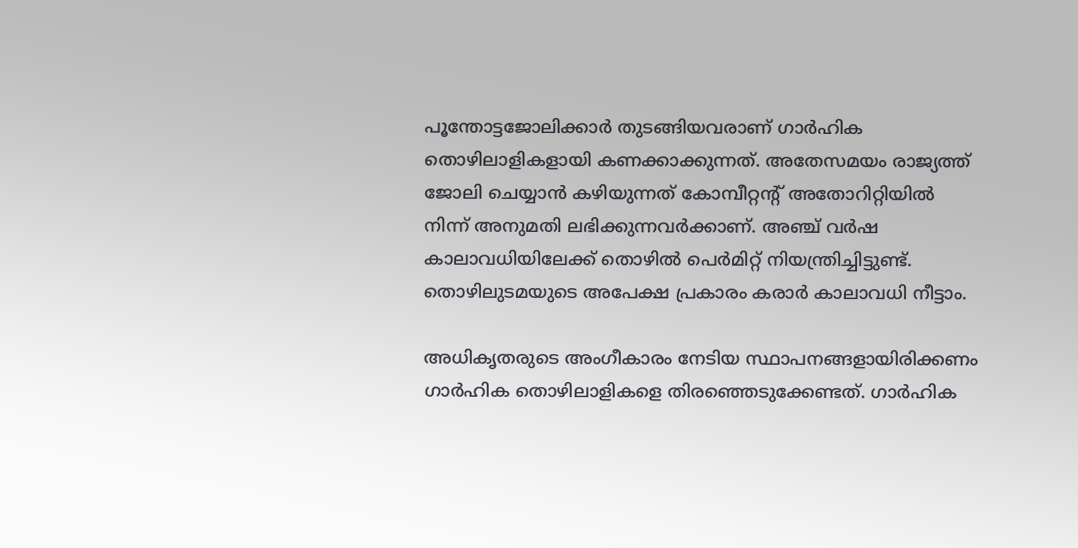പൂന്തോട്ടജോലിക്കാര്‍ തുടങ്ങിയവരാണ് ഗാര്‍ഹിക തൊഴിലാളികളായി കണക്കാക്കുന്നത്. അതേസമയം രാജ്യത്ത് ജോലി ചെയ്യാന്‍ കഴിയുന്നത് കോമ്പീറ്റന്റ് അതോറിറ്റിയില്‍ നിന്ന് അനുമതി ലഭിക്കുന്നവര്‍ക്കാണ്. അഞ്ച് വര്‍ഷ കാലാവധിയിലേക്ക് തൊഴില്‍ പെര്‍മിറ്റ് നിയന്ത്രിച്ചിട്ടുണ്ട്. തൊഴിലുടമയുടെ അപേക്ഷ പ്രകാരം കരാര്‍ കാലാവധി നീട്ടാം.

അധികൃതരുടെ അംഗീകാരം നേടിയ സ്ഥാപനങ്ങളായിരിക്കണം ഗാര്‍ഹിക തൊഴിലാളികളെ തിരഞ്ഞെടുക്കേണ്ടത്. ഗാര്‍ഹിക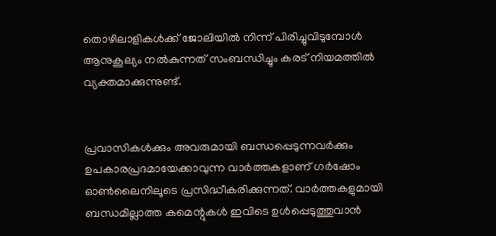തൊഴിലാളികള്‍ക്ക് ജോലിയില്‍ നിന്ന് പിരിച്ചുവിടുമ്പോള്‍ ആനുകൂല്യം നല്‍കുന്നത് സംബന്ധിച്ചും കരട് നിയമത്തില്‍ വ്യക്തമാക്കുന്നുണ്ട്.


പ്രവാസികൾക്കും അവരുമായി ബന്ധപ്പെടുന്നവർക്കും ഉപകാരപ്രദമായേക്കാവുന്ന വാർത്തകളാണ് ഗർഷോം ഓൺലൈനിലൂടെ പ്രസിദ്ധീകരിക്കുന്നത്. വാർത്തകളുമായി ബന്ധമില്ലാത്ത കമെന്റുകൾ ഇവിടെ ഉൾപ്പെടുത്തുവാൻ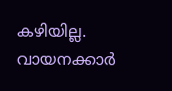കഴിയില്ല. വായനക്കാർ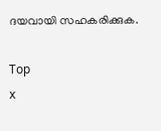ദയവായി സഹകരിക്കുക.

Top
x